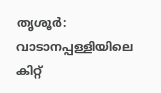തൃശൂർ: വാടാനപ്പള്ളിയിലെ കിറ്റ്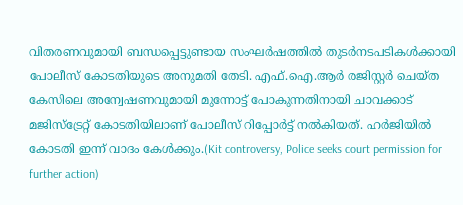വിതരണവുമായി ബന്ധപ്പെട്ടുണ്ടായ സംഘർഷത്തിൽ തുടർനടപടികൾക്കായി പോലീസ് കോടതിയുടെ അനുമതി തേടി. എഫ്.ഐ.ആർ രജിസ്റ്റർ ചെയ്ത കേസിലെ അന്വേഷണവുമായി മുന്നോട്ട് പോകുന്നതിനായി ചാവക്കാട് മജിസ്ട്രേറ്റ് കോടതിയിലാണ് പോലീസ് റിപ്പോർട്ട് നൽകിയത്. ഹർജിയിൽ കോടതി ഇന്ന് വാദം കേൾക്കും.(Kit controversy, Police seeks court permission for further action)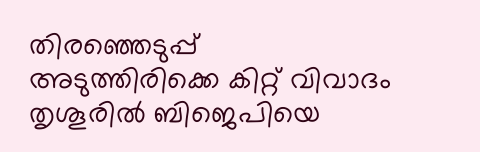തിരഞ്ഞെടുപ്പ് അടുത്തിരിക്കെ കിറ്റ് വിവാദം തൃശൂരിൽ ബിജെപിയെ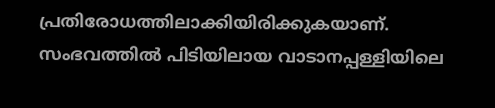പ്രതിരോധത്തിലാക്കിയിരിക്കുകയാണ്. സംഭവത്തിൽ പിടിയിലായ വാടാനപ്പള്ളിയിലെ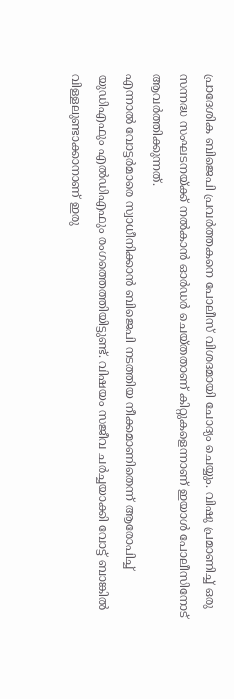പ്രാദേശിക ബിജെപി പ്രവർത്തകനെ പോലീസ് വിശദമായി ചോദ്യം ചെയ്യും. വിഷു പ്രമാണിച്ച് ഒരു സന്നദ്ധ സംഘടനയ്ക്ക് നൽകാൻ ഓർഡർ ചെയ്തതാണ് കിറ്റുകളെന്നാണ് ഇയാൾ പോലീസിനോട് ആവർത്തിക്കുന്നത്.
എന്നാൽ വോട്ടർമാരെ സ്വാധീനിക്കാൻ ബിജെപി നടത്തിയ നീക്കമാണിതെന്ന് ആരോപിച്ച് യുഡിഎഫും എൽഡിഎഫും രംഗത്തെത്തിയിട്ടുണ്ട്. വിഷയം സജീവ ചർച്ചയാക്കി വോട്ട് ബാങ്കിൽ വിള്ളലുണ്ടാക്കാനാണ് ഇരു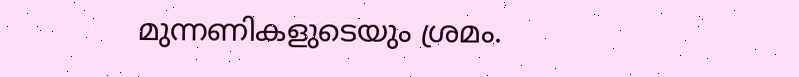മുന്നണികളുടെയും ശ്രമം.